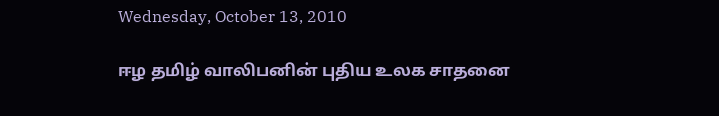Wednesday, October 13, 2010

ஈழ தமிழ் வாலிபனின் புதிய உலக சாதனை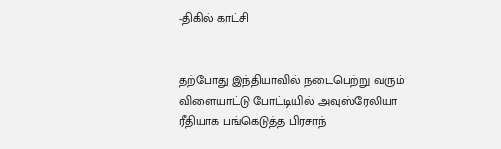-திகில் காட்சி


தற்போது இந்தியாவில் நடைபெற்று வரும் விளையாட்டு போட்டியில் அவுஸ்ரேலியா ரீதியாக பங்கெடுத்த பிரசாந்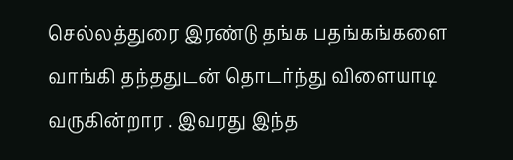செல்லத்துரை இரண்டு தங்க பதங்கங்களை வாங்கி தந்ததுடன் தொடர்ந்து விளையாடி வருகின்றார . இவரது இந்த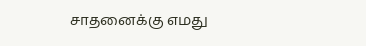சாதனைக்கு எமது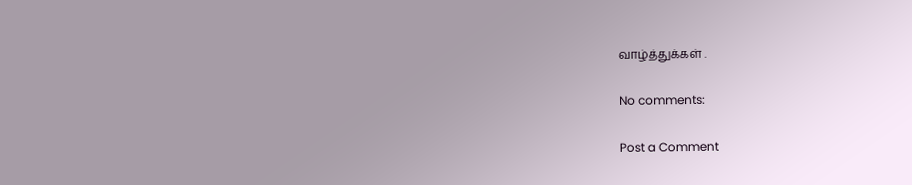வாழ்த்துக்கள் .

No comments:

Post a Comment